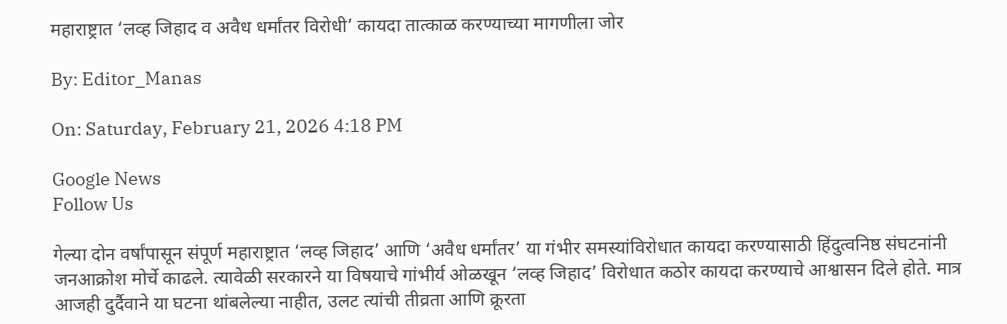महाराष्ट्रात ‘लव्ह जिहाद व अवैध धर्मांतर विरोधी’ कायदा तात्काळ करण्याच्या मागणीला जोर

By: Editor_Manas

On: Saturday, February 21, 2026 4:18 PM

Google News
Follow Us

गेल्या दोन वर्षांपासून संपूर्ण महाराष्ट्रात ‘लव्ह जिहाद’ आणि ‘अवैध धर्मांतर’ या गंभीर समस्यांविरोधात कायदा करण्यासाठी हिंदुत्वनिष्ठ संघटनांनी जनआक्रोश मोर्चे काढले. त्यावेळी सरकारने या विषयाचे गांभीर्य ओळखून ‘लव्ह जिहाद’ विरोधात कठोर कायदा करण्याचे आश्वासन दिले होते. मात्र आजही दुर्दैवाने या घटना थांबलेल्या नाहीत, उलट त्यांची तीव्रता आणि क्रूरता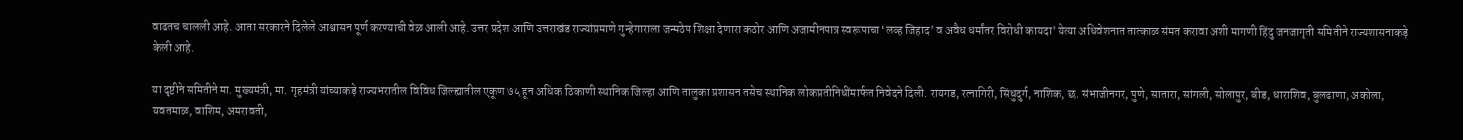वाढतच चालली आहे. आता सरकारने दिलेले आश्वासन पूर्ण करण्याची वेळ आली आहे. उत्तर प्रदेश आणि उत्तराखंड राज्यांप्रमाणे गुन्हेगाराला जन्मठेप शिक्षा देणारा कठोर आणि अजामीनपात्र स्वरूपाचा ‘लव्ह जिहाद’ व अवैध धर्मांतर विरोधी कायदा’ येत्या अधिवेशनात तात्काळ संमत करावा अशी मागणी हिंदु जनजागृती समितीने राज्यशासनाकड़े केली आहे.

या दृष्टीने समितीने मा. मुख्यमंत्री, मा. गृहमंत्री यांच्याकड़े राज्यभरातील विविध जिल्ह्यातील एकूण ७५ हून अधिक ठिकाणी स्थानिक जिल्हा आणि तालुका प्रशासन तसेच स्थानिक लोकप्रतीनिधींमार्फत निवेदने दिली. रायगड, रत्नागिरी, सिंधुदुर्ग, नाशिक, छ. संभाजीनगर, पुणे, सातारा, सांगली, सोलापुर, बीड, धाराशिव, बुलढाणा, अकोला, यवतमाळ, वाशिम, अमरावती,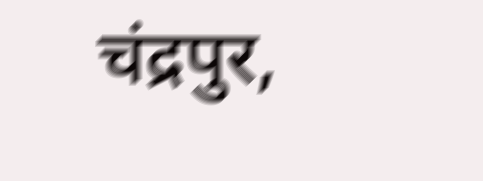चंद्रपुर,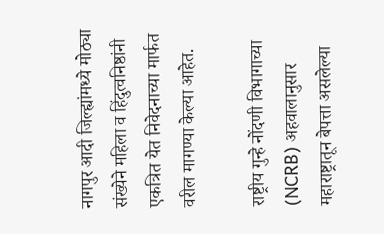नागपुर आदी जिल्ह्यांमध्ये मोठ्या संख्येने महिला व हिंदुत्वनिष्ठांनी एकत्रित येत निवेदनाच्या मार्फत वरील मागण्या केल्या आहेत.

राष्ट्रीय गुन्हे नोंदणी विभागाच्या (NCRB) अहवालानुसार महाराष्ट्रातून बेपत्ता असलेल्या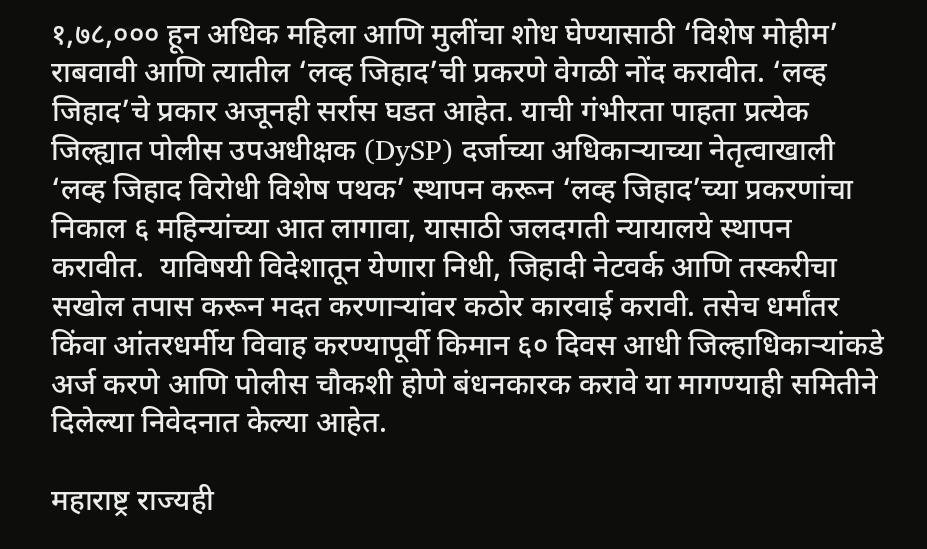१,७८,००० हून अधिक महिला आणि मुलींचा शोध घेण्यासाठी ‘विशेष मोहीम’ राबवावी आणि त्यातील ‘लव्ह जिहाद’ची प्रकरणे वेगळी नोंद करावीत. ‘लव्ह जिहाद’चे प्रकार अजूनही सर्रास घडत आहेत. याची गंभीरता पाहता प्रत्येक जिल्ह्यात पोलीस उपअधीक्षक (DySP) दर्जाच्या अधिकाऱ्याच्या नेतृत्वाखाली ‘लव्ह जिहाद विरोधी विशेष पथक’ स्थापन करून ‘लव्ह जिहाद’च्या प्रकरणांचा निकाल ६ महिन्यांच्या आत लागावा, यासाठी जलदगती न्यायालये स्थापन करावीत.  याविषयी विदेशातून येणारा निधी, जिहादी नेटवर्क आणि तस्करीचा सखोल तपास करून मदत करणाऱ्यांवर कठोर कारवाई करावी. तसेच धर्मांतर किंवा आंतरधर्मीय विवाह करण्यापूर्वी किमान ६० दिवस आधी जिल्हाधिकाऱ्यांकडे अर्ज करणे आणि पोलीस चौकशी होणे बंधनकारक करावे या मागण्याही समितीने दिलेल्या निवेदनात केल्या आहेत.

महाराष्ट्र राज्यही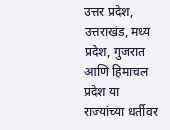उत्तर प्रदेश, उत्तराखंड, मध्य प्रदेश, गुजरात आणि हिमाचल प्रदेश या राज्यांच्या धर्तीवर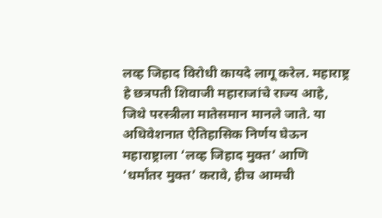लव्ह जिहाद विरोधी कायदे लागू करेल. महाराष्ट्र हे छत्रपती शिवाजी महाराजांचे राज्य आहे, जिथे परस्त्रीला मातेसमान मानले जाते. या अधिवेशनात ऐतिहासिक निर्णय घेऊन महाराष्ट्राला ‘लव्ह जिहाद मुक्त’ आणि ‘धर्मांतर मुक्त’ करावे, हीच आमची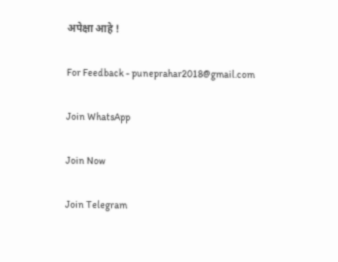अपेक्षा आहे !

For Feedback - puneprahar2018@gmail.com

Join WhatsApp

Join Now

Join Telegram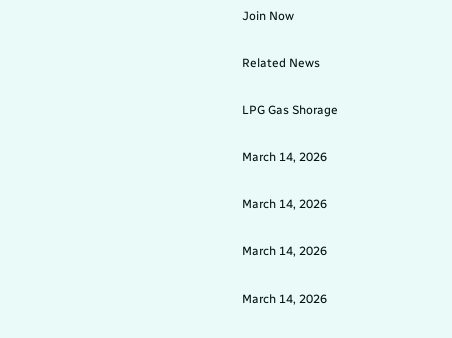Join Now

Related News

LPG Gas Shorage

March 14, 2026

March 14, 2026

March 14, 2026

March 14, 2026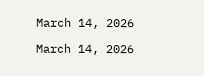March 14, 2026

March 14, 2026